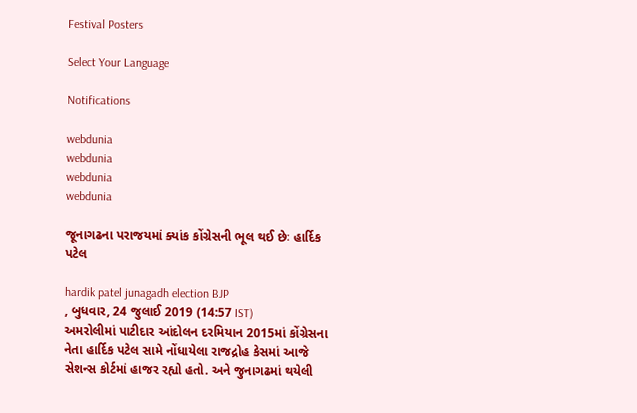Festival Posters

Select Your Language

Notifications

webdunia
webdunia
webdunia
webdunia

જૂનાગઢના પરાજયમાં ક્યાંક કોંગ્રેસની ભૂલ થઈ છેઃ હાર્દિક પટેલ

hardik patel junagadh election BJP
, બુધવાર, 24 જુલાઈ 2019 (14:57 IST)
અમરોલીમાં પાટીદાર આંદોલન દરમિયાન 2015માં કોંગ્રેસના નેતા હાર્દિક પટેલ સામે નોંધાયેલા રાજદ્રોહ કેસમાં આજે સેશન્સ કોર્ટમાં હાજર રહ્યો હતો. અને જુનાગઢમાં થયેલી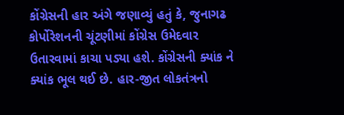કોંગ્રેસની હાર અંગે જણાવ્યું હતું કે, જુનાગઢ કોર્પોરેશનની ચૂંટણીમાં કોંગ્રેસ ઉમેદવાર ઉતારવામાં કાચા પડ્યા હશે. કોંગ્રેસની ક્યાંક ને ક્યાંક ભૂલ થઈ છે. હાર-જીત લોકતંત્રનો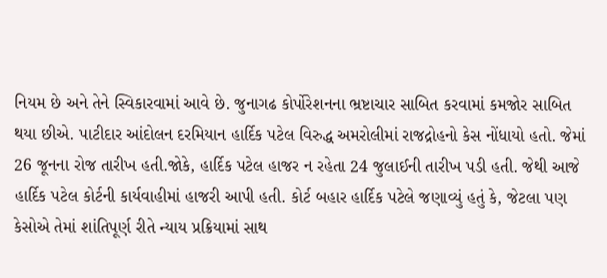નિયમ છે અને તેને સ્વિકારવામાં આવે છે. જુનાગઢ કોર્પોરેશનના ભ્રષ્ટાચાર સાબિત કરવામાં કમજોર સાબિત થયા છીએ. પાટીદાર આંદોલન દરમિયાન હાર્દિક પટેલ વિરુદ્ધ અમરોલીમાં રાજદ્રોહનો કેસ નોંધાયો હતો. જેમાં 26 જૂનના રોજ તારીખ હતી.જોકે, હાર્દિક પટેલ હાજર ન રહેતા 24 જુલાઈની તારીખ પડી હતી. જેથી આજે હાર્દિક પટેલ કોર્ટની કાર્યવાહીમાં હાજરી આપી હતી. કોર્ટ બહાર હાર્દિક પટેલે જણાવ્યું હતું કે, જેટલા પણ કેસોએ તેમાં શાંતિપૂર્ણ રીતે ન્યાય પ્રક્રિયામાં સાથ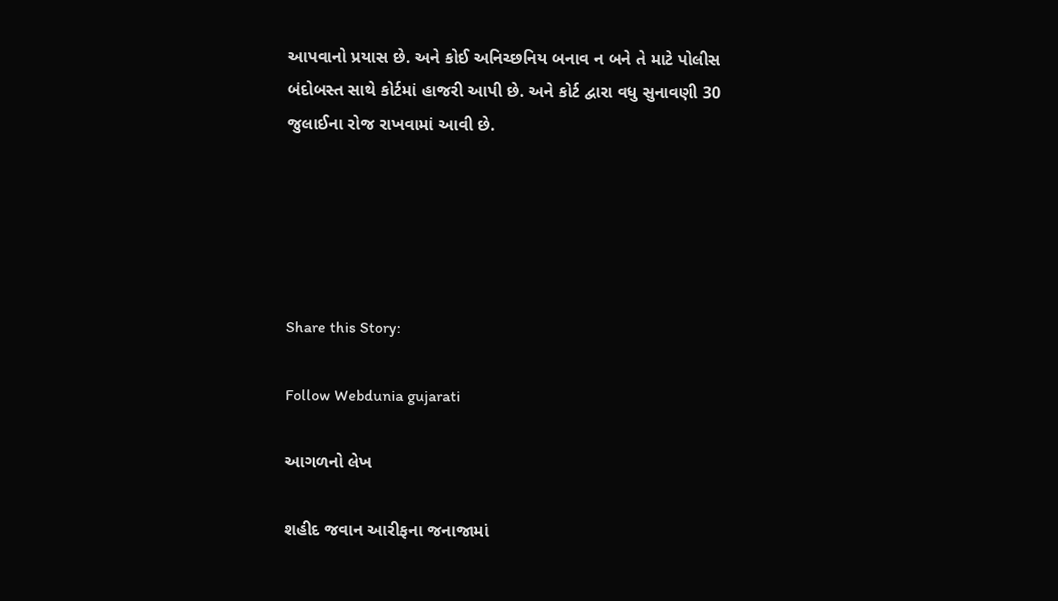આપવાનો પ્રયાસ છે. અને કોઈ અનિચ્છનિય બનાવ ન બને તે માટે પોલીસ બંદોબસ્ત સાથે કોર્ટમાં હાજરી આપી છે. અને કોર્ટ દ્વારા વધુ સુનાવણી 30 જુલાઈના રોજ રાખવામાં આવી છે.





Share this Story:

Follow Webdunia gujarati

આગળનો લેખ

શહીદ જવાન આરીફના જનાજામાં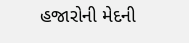હજારોની મેદની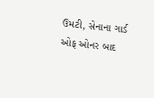ઉમટી, સેનાના ગાર્ડ ઓફ ઓનર બાદ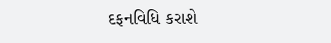દફનવિધિ કરાશે